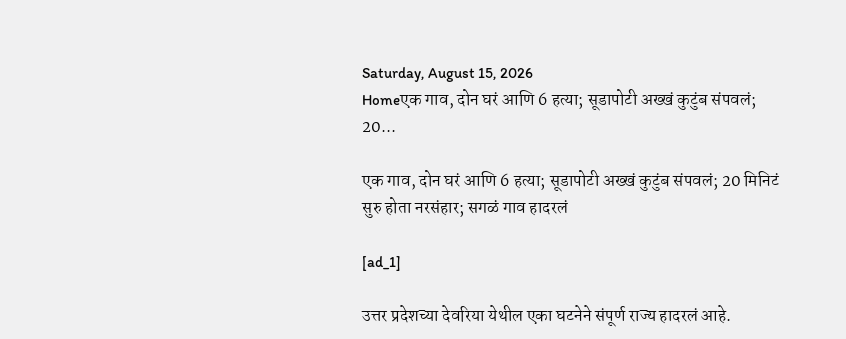Saturday, August 15, 2026
Homeएक गाव, दोन घरं आणि 6 हत्या; सूडापोटी अख्खं कुटुंब संपवलं; 20...

एक गाव, दोन घरं आणि 6 हत्या; सूडापोटी अख्खं कुटुंब संपवलं; 20 मिनिटं सुरु होता नरसंहार; सगळं गाव हादरलं

[ad_1]

उत्तर प्रदेशच्या देवरिया येथील एका घटनेने संपूर्ण राज्य हादरलं आहे.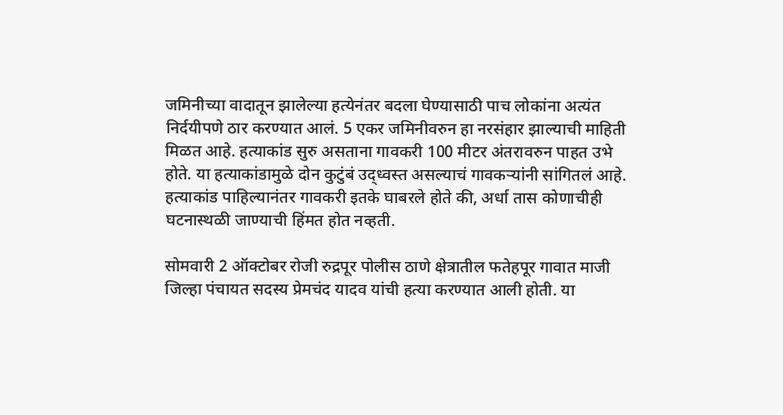जमिनीच्या वादातून झालेल्या हत्येनंतर बदला घेण्यासाठी पाच लोकांना अत्यंत निर्दयीपणे ठार करण्यात आलं. 5 एकर जमिनीवरुन हा नरसंहार झाल्याची माहिती मिळत आहे. हत्याकांड सुरु असताना गावकरी 100 मीटर अंतरावरुन पाहत उभे होते. या हत्याकांडामुळे दोन कुटुंबं उद्ध्वस्त असल्याचं गावकऱ्यांनी सांगितलं आहे. हत्याकांड पाहिल्यानंतर गावकरी इतके घाबरले होते की, अर्धा तास कोणाचीही घटनास्थळी जाण्याची हिंमत होत नव्हती.

सोमवारी 2 ऑक्टोबर रोजी रुद्रपूर पोलीस ठाणे क्षेत्रातील फतेहपूर गावात माजी जिल्हा पंचायत सदस्य प्रेमचंद यादव यांची हत्या करण्यात आली होती. या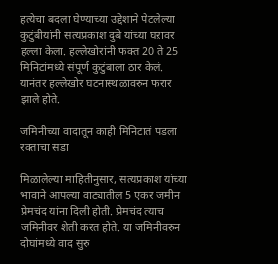हत्येचा बदला घेण्याच्या उद्देशाने पेटलेल्या कुटुंबीयांनी सत्यप्रकाश दुबे यांच्या घऱावर हल्ला केला. हल्लेखोरांनी फक्त 20 ते 25 मिनिटांमध्ये संपूर्ण कुटुंबाला ठार केलं. यानंतर हल्लेखोर घटनास्थळावरुन फरार झाले होते.

जमिनीच्या वादातून काही मिनिटातं पडला रक्ताचा सडा

मिळालेल्या माहितीनुसार, सत्यप्रकाश यांच्या भावाने आपल्या वाट्यातील 5 एकर जमीन प्रेमचंद यांना दिली होती. प्रेमचंद त्याच जमिनीवर शेती करत होते. या जमिनीवरुन दोघांमध्ये वाद सुरु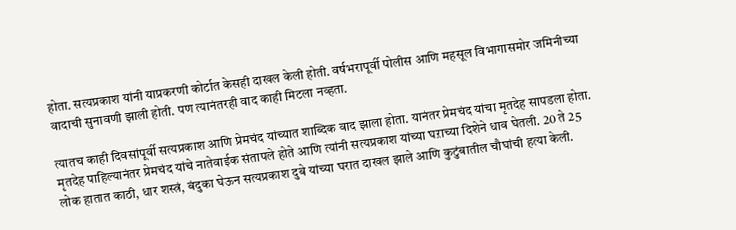होता. सत्यप्रकाश यांनी याप्रकरणी कोर्टात केसही दाखल केली होती. वर्षभरापूर्वी पोलीस आणि महसूल विभागासमोर जमिनीच्या वादाची सुनावणी झाली होती. पण त्यानंतरही वाद काही मिटला नव्हता.

त्यातच काही दिवसांपूर्वी सत्यप्रकाश आणि प्रेमचंद यांच्यात शाब्दिक वाद झाला होता. यानंतर प्रेमचंद यांचा मृतदेह सापडला होता. मृतदेह पाहिल्यानंतर प्रेमचंद यांचे नातेवाईक संतापले होते आणि त्यांनी सत्यप्रकाश यांच्या घऱाच्या दिशेने धाव घेतली. 20 ते 25 लोक हातात काठी, धार शस्त्रं, बंदुका घेऊन सत्यप्रकाश दुबे यांच्या घरात दाखल झाले आणि कुटुंबातील चौघांची हत्या केली.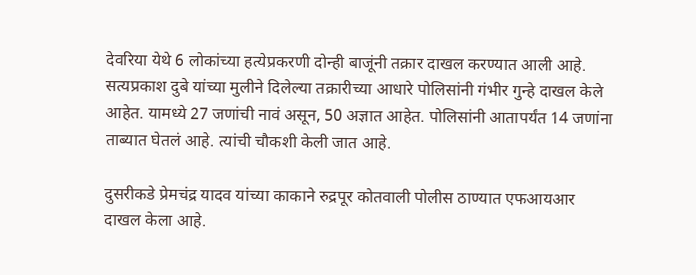देवरिया येथे 6 लोकांच्या हत्येप्रकरणी दोन्ही बाजूंनी तक्रार दाखल करण्यात आली आहे. सत्यप्रकाश दुबे यांच्या मुलीने दिलेल्या तक्रारीच्या आधारे पोलिसांनी गंभीर गुन्हे दाखल केले आहेत. यामध्ये 27 जणांची नावं असून, 50 अज्ञात आहेत. पोलिसांनी आतापर्यंत 14 जणांना ताब्यात घेतलं आहे. त्यांची चौकशी केली जात आहे.

दुसरीकडे प्रेमचंद्र यादव यांच्या काकाने रुद्रपूर कोतवाली पोलीस ठाण्यात एफआयआर दाखल केला आहे.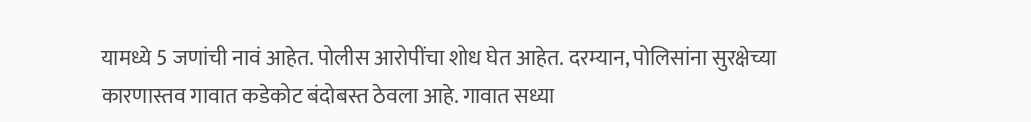यामध्ये 5 जणांची नावं आहेत. पोलीस आरोपींचा शोध घेत आहेत. दरम्यान, पोलिसांना सुरक्षेच्या कारणास्तव गावात कडेकोट बंदोबस्त ठेवला आहे. गावात सध्या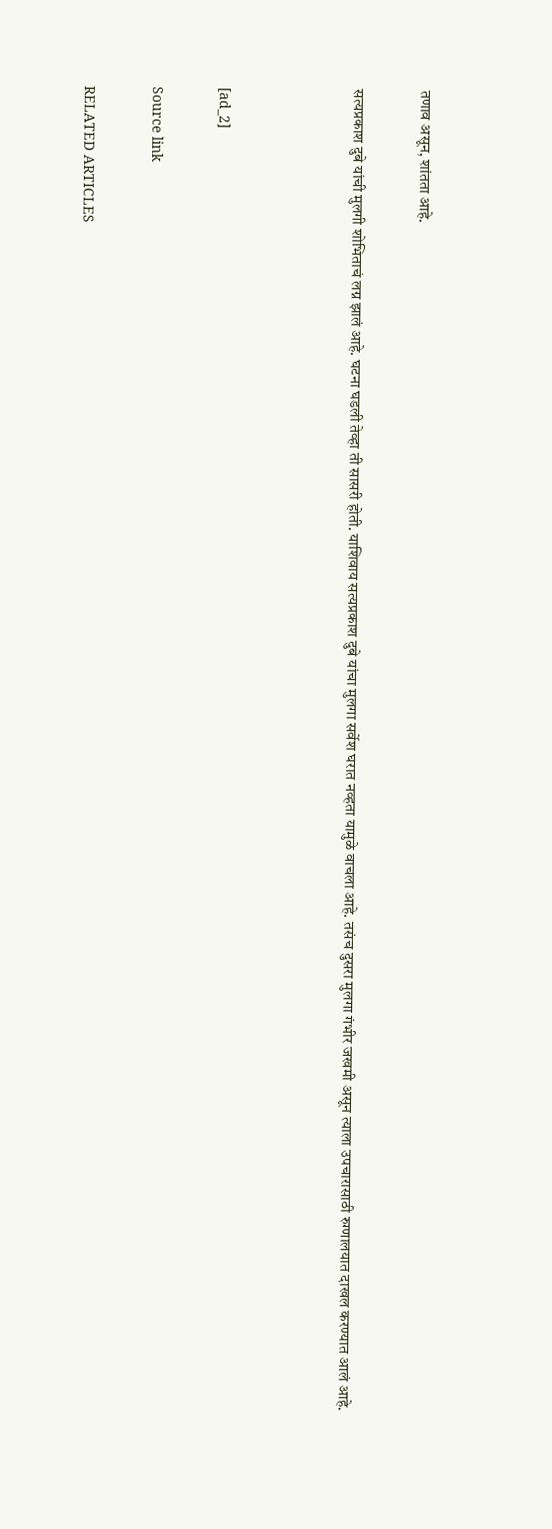तणाव असून, शांतता आहे.

सत्यप्रकाश दुबे यांची मुलगी शोभिताचं लग्न झालं आहे. घटना घडली तेव्हा ती सासरी होती. याशिवाय सत्यप्रकाश दुबे यांचा मुलगा सर्वेश घरात नव्हता यामुळे वाचला आहे. तसंच दुसरा मुलगा गंभीर जखमी असून त्याला उपचारासाठी रुग्णालयात दाखल करण्यात आलं आहे.



[ad_2]

Source link

RELATED ARTICLES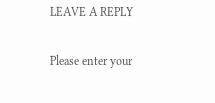LEAVE A REPLY

Please enter your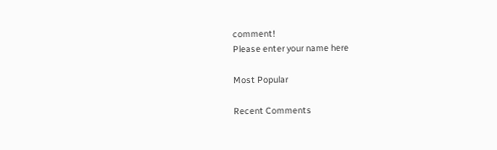comment!
Please enter your name here

Most Popular

Recent Comments